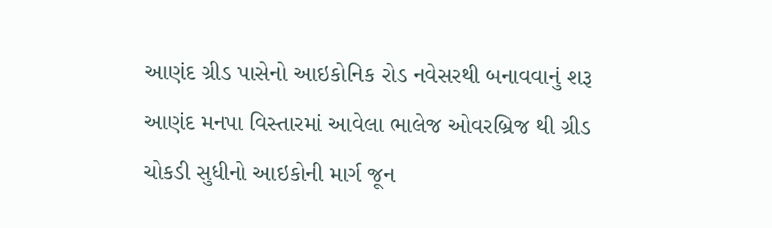આણંદ ગ્રીડ પાસેનો આઇકોનિક રોડ નવેસરથી બનાવવાનું શરૂ
આણંદ મનપા વિસ્તારમાં આવેલા ભાલેજ ઓવરબ્રિજ થી ગ્રીડ ચોકડી સુધીનો આઇકોની માર્ગ જૂન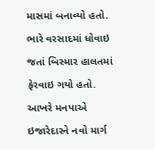માસમાં બનાવ્યો હતો. ભારે વરસાદમાં ધોવાઇ જતાં બિસ્માર હાલતમાં ફેરવાઇ ગયો હતો. આખરે મનપાએ ઇજારેદારને નવો માર્ગ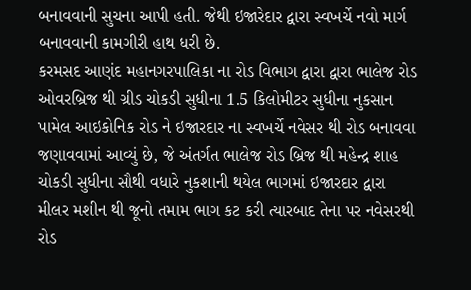બનાવવાની સુચના આપી હતી. જેથી ઇજારેદાર દ્વારા સ્વખર્ચે નવો માર્ગ બનાવવાની કામગીરી હાથ ધરી છે.
કરમસદ આણંદ મહાનગરપાલિકા ના રોડ વિભાગ દ્વારા દ્વારા ભાલેજ રોડ ઓવરબ્રિજ થી ગ્રીડ ચોકડી સુધીના 1.5 કિલોમીટર સુધીના નુકસાન પામેલ આઇકોનિક રોડ ને ઇજારદાર ના સ્વખર્ચે નવેસર થી રોડ બનાવવા જણાવવામાં આવ્યું છે, જે અંતર્ગત ભાલેજ રોડ બ્રિજ થી મહેન્દ્ર શાહ ચોકડી સુધીના સૌથી વધારે નુકશાની થયેલ ભાગમાં ઇજારદાર દ્વારા મીલર મશીન થી જૂનો તમામ ભાગ કટ કરી ત્યારબાદ તેના પર નવેસરથી રોડ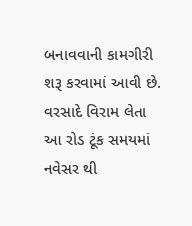બનાવવાની કામગીરી શરૂ કરવામાં આવી છે. વરસાદે વિરામ લેતા આ રોડ ટૂંક સમયમાં નવેસર થી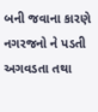બની જવાના કારણે નગરજનો ને પડતી અગવડતા તથા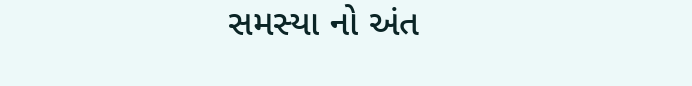સમસ્યા નો અંત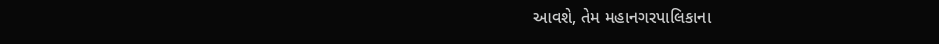આવશે, તેમ મહાનગરપાલિકાના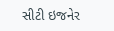સીટી ઇજનેર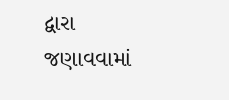દ્વારા જણાવવામાં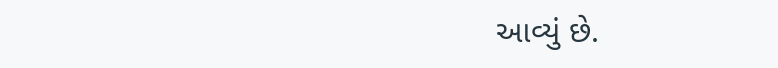આવ્યું છે.